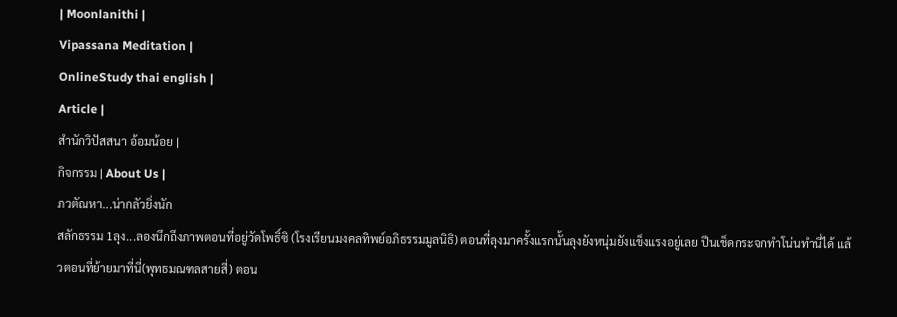| Moonlanithi |
Vipassana Meditation |
OnlineStudy thai english |
Article |
สำนักวิปัสสนา อ้อมน้อย |
กิจกรรม | About Us |
ภวตัณหา...น่ากลัวยิ่งนัก
สลักธรรม 1ลุง...ลองนึกถึงภาพตอนที่อยู่วัดโพธิ์ซิ (โรงเรียนมงคลทิพย์อภิธรรมมูลนิธิ) ตอนที่ลุงมาครั้งแรกนั้นลุงยังหนุ่มยังแข็งแรงอยู่เลย ปีนเช็ดกระจกทำโน่นทำนี่ได้ แล้วตอนที่ย้ายมาที่นี่(พุทธมณฑลสายสี่) ตอน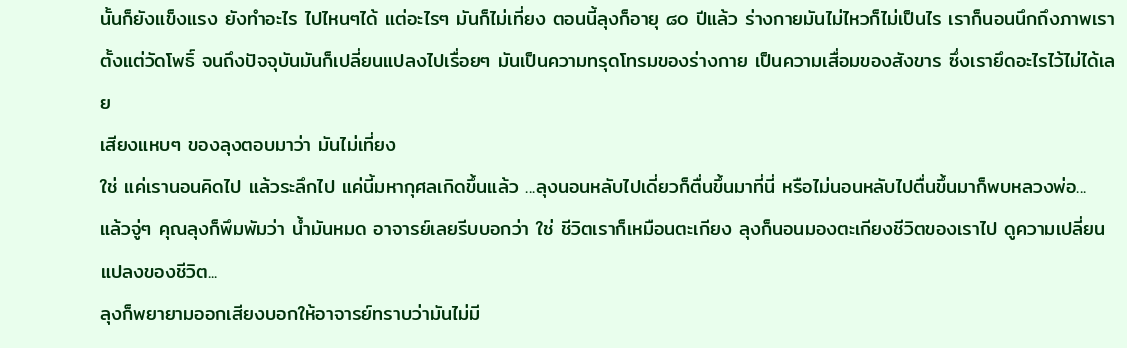นั้นก็ยังแข็งแรง ยังทำอะไร ไปไหนๆได้ แต่อะไรๆ มันก็ไม่เที่ยง ตอนนี้ลุงก็อายุ ๘๐ ปีแล้ว ร่างกายมันไม่ไหวก็ไม่เป็นไร เราก็นอนนึกถึงภาพเราตั้งแต่วัดโพธิ์ จนถึงปัจจุบันมันก็เปลี่ยนแปลงไปเรื่อยๆ มันเป็นความทรุดโทรมของร่างกาย เป็นความเสื่อมของสังขาร ซึ่งเรายึดอะไรไว้ไม่ได้เลย
เสียงแหบๆ ของลุงตอบมาว่า มันไม่เที่ยง
ใช่ แค่เรานอนคิดไป แล้วระลึกไป แค่นี้มหากุศลเกิดขึ้นแล้ว ...ลุงนอนหลับไปเดี่ยวก็ตื่นขึ้นมาที่นี่ หรือไม่นอนหลับไปตื่นขึ้นมาก็พบหลวงพ่อ...
แล้วจู่ๆ คุณลุงก็พึมพัมว่า น้ำมันหมด อาจารย์เลยรีบบอกว่า ใช่ ชีวิตเราก็เหมือนตะเกียง ลุงก็นอนมองตะเกียงชีวิตของเราไป ดูความเปลี่ยนแปลงของชีวิต...
ลุงก็พยายามออกเสียงบอกให้อาจารย์ทราบว่ามันไม่มี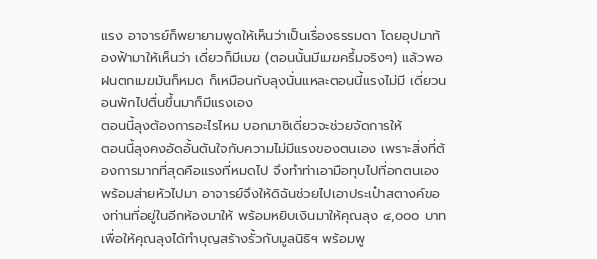แรง อาจารย์ก็พยายามพูดให้เห็นว่าเป็นเรื่องธรรมดา โดยอุปมาท้องฟ้ามาให้เห็นว่า เดี่ยวก็มีเมฆ (ตอนนั้นมีเมฆครึ้มจริงๆ) แล้วพอฝนตกเมฆมันก็หมด ก็เหมือนกับลุงนั่นแหละตอนนี้แรงไม่มี เดี่ยวนอนพักไปตื่นขึ้นมาก็มีแรงเอง
ตอนนี้ลุงต้องการอะไรไหม บอกมาซิเดี่ยวจะช่วยจัดการให้
ตอนนี้ลุงคงอัดอั้นตันใจกับความไม่มีแรงของตนเอง เพราะสิ่งที่ต้องการมากที่สุดคือแรงที่หมดไป จึงทำท่าเอามือทุบไปที่อกตนเองพร้อมส่ายหัวไปมา อาจารย์จึงให้ดิฉันช่วยไปเอาประเป๋าสตางค์ของท่านที่อยู่ในอีกห้องมาให้ พร้อมหยิบเงินมาให้คุณลุง ๔,๐๐๐ บาท เพื่อให้คุณลุงได้ทำบุญสร้างรั้วกับมูลนิธิฯ พร้อมพู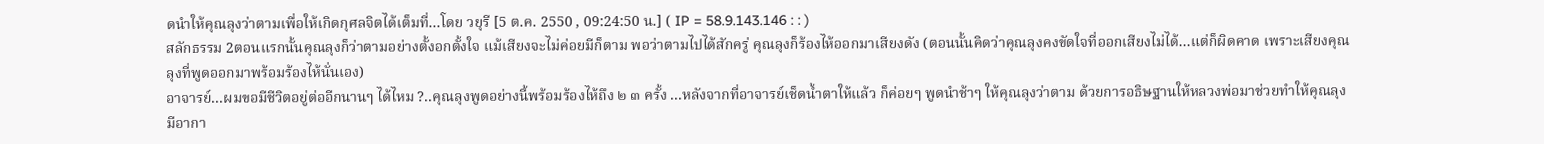ดนำให้คุณลุงว่าตามเพื่อให้เกิดกุศลจิตได้เต็มที่...โดย วยุรี [5 ต.ค. 2550 , 09:24:50 น.] ( IP = 58.9.143.146 : : )
สลักธรรม 2ตอนแรกนั้นคุณลุงก็ว่าตามอย่างตั้งอกตั้งใจ แม้เสียงจะไม่ค่อยมีก็ตาม พอว่าตามไปได้สักครู่ คุณลุงก็ร้องไห้ออกมาเสียงดัง (ตอนนั้นคิดว่าคุณลุงคงขัดใจที่ออกเสียงไม่ได้...แต่ก็ผิดคาด เพราะเสียงคุณลุงที่พูดออกมาพร้อมร้องไห้นั่นเอง)
อาจารย์...ผมขอมีชีวิตอยู่ต่ออีกนานๆ ได้ไหม ?..คุณลุงพูดอย่างนี้พร้อมร้องไห้ถึง ๒ ๓ ครั้ง ...หลังจากที่อาจารย์เช็ดน้ำตาให้แล้ว ก็ค่อยๆ พูดนำช้าๆ ให้คุณลุงว่าตาม ด้วยการอธิษฐานให้หลวงพ่อมาช่วยทำให้คุณลุงมีอากา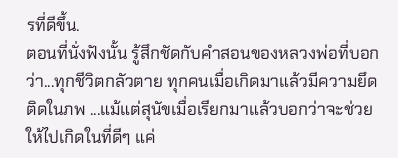รที่ดีขึ้น.
ตอนที่นั่งฟังนั้น รู้สึกชัดกับคำสอนของหลวงพ่อที่บอกว่า...ทุกชีวิตกลัวตาย ทุกคนเมื่อเกิดมาแล้วมีความยึดติดในภพ ...แม้แต่สุนัขเมื่อเรียกมาแล้วบอกว่าจะช่วยให้ไปเกิดในที่ดีๆ แค่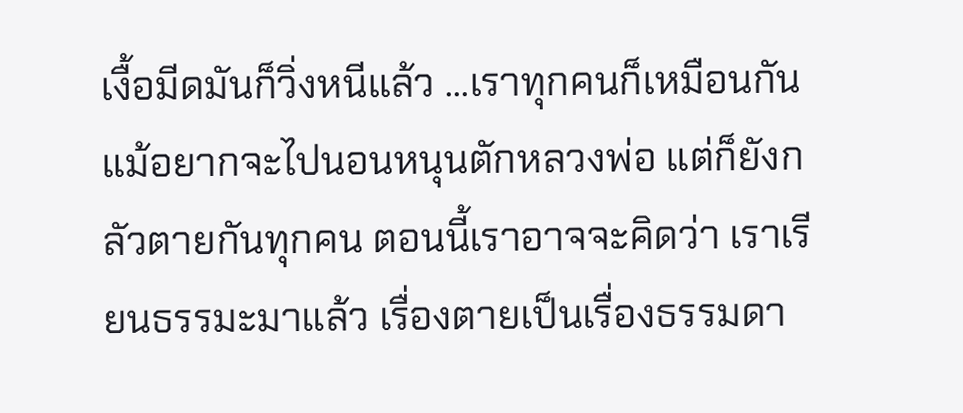เงื้อมีดมันก็วิ่งหนีแล้ว ...เราทุกคนก็เหมือนกัน แม้อยากจะไปนอนหนุนตักหลวงพ่อ แต่ก็ยังกลัวตายกันทุกคน ตอนนี้เราอาจจะคิดว่า เราเรียนธรรมะมาแล้ว เรื่องตายเป็นเรื่องธรรมดา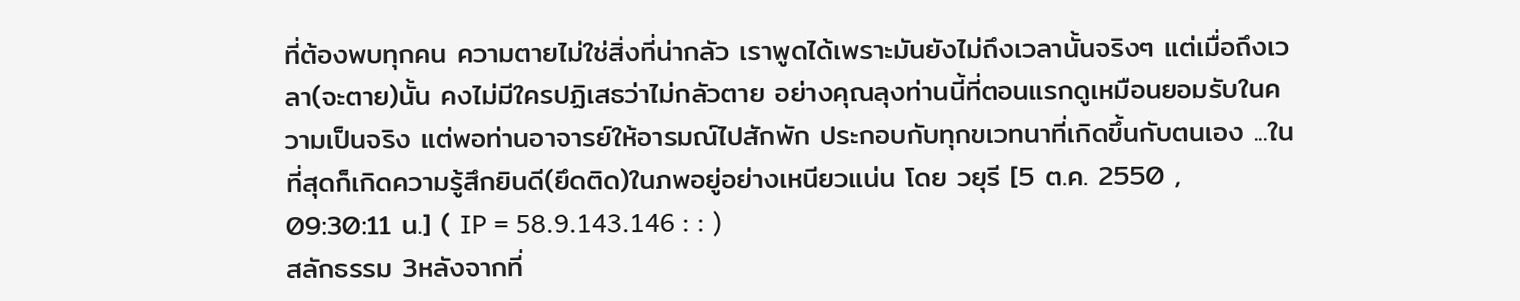ที่ต้องพบทุกคน ความตายไม่ใช่สิ่งที่น่ากลัว เราพูดได้เพราะมันยังไม่ถึงเวลานั้นจริงๆ แต่เมื่อถึงเวลา(จะตาย)นั้น คงไม่มีใครปฏิเสธว่าไม่กลัวตาย อย่างคุณลุงท่านนี้ที่ตอนแรกดูเหมือนยอมรับในความเป็นจริง แต่พอท่านอาจารย์ให้อารมณ์ไปสักพัก ประกอบกับทุกขเวทนาที่เกิดขึ้นกับตนเอง ...ในที่สุดก็เกิดความรู้สึกยินดี(ยึดติด)ในภพอยู่อย่างเหนียวแน่น โดย วยุรี [5 ต.ค. 2550 , 09:30:11 น.] ( IP = 58.9.143.146 : : )
สลักธรรม 3หลังจากที่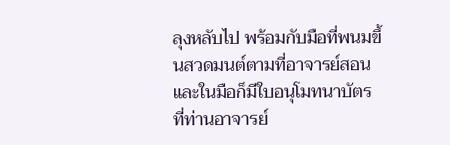ลุงหลับไป พร้อมกับมือที่พนมขึ้นสวดมนต์ตามที่อาจารย์สอน และในมือก็มีใบอนุโมทนาบัตร ที่ท่านอาจารย์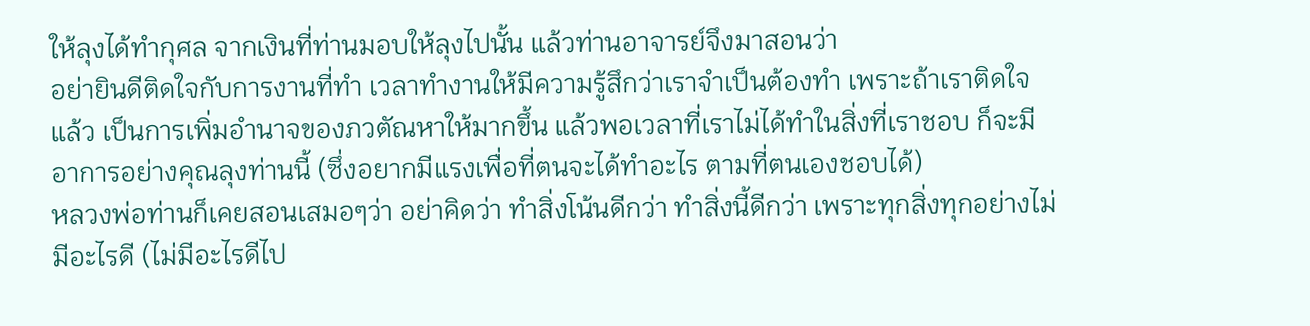ให้ลุงได้ทำกุศล จากเงินที่ท่านมอบให้ลุงไปนั้น แล้วท่านอาจารย์จึงมาสอนว่า
อย่ายินดีติดใจกับการงานที่ทำ เวลาทำงานให้มีความรู้สึกว่าเราจำเป็นต้องทำ เพราะถ้าเราติดใจแล้ว เป็นการเพิ่มอำนาจของภวตัณหาให้มากขึ้น แล้วพอเวลาที่เราไม่ได้ทำในสิ่งที่เราชอบ ก็จะมีอาการอย่างคุณลุงท่านนี้ (ซึ่งอยากมีแรงเพื่อที่ตนจะได้ทำอะไร ตามที่ตนเองชอบได้)
หลวงพ่อท่านก็เคยสอนเสมอๆว่า อย่าคิดว่า ทำสิ่งโน้นดีกว่า ทำสิ่งนี้ดีกว่า เพราะทุกสิ่งทุกอย่างไม่มีอะไรดี (ไม่มีอะไรดีไป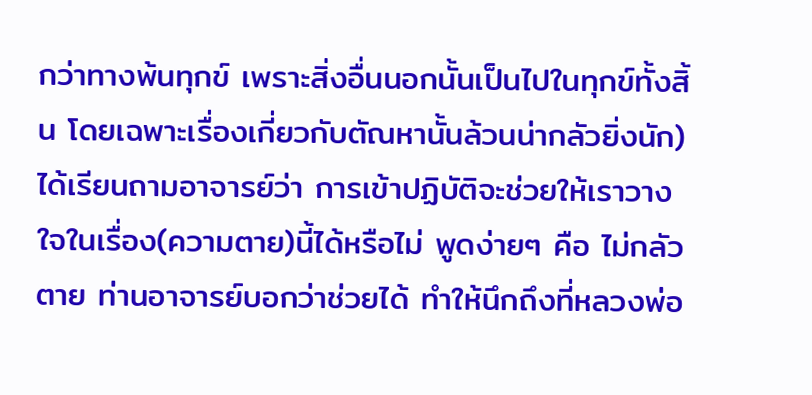กว่าทางพ้นทุกข์ เพราะสิ่งอื่นนอกนั้นเป็นไปในทุกข์ทั้งสิ้น โดยเฉพาะเรื่องเกี่ยวกับตัณหานั้นล้วนน่ากลัวยิ่งนัก)
ได้เรียนถามอาจารย์ว่า การเข้าปฏิบัติจะช่วยให้เราวางใจในเรื่อง(ความตาย)นี้ได้หรือไม่ พูดง่ายๆ คือ ไม่กลัวตาย ท่านอาจารย์บอกว่าช่วยได้ ทำให้นึกถึงที่หลวงพ่อ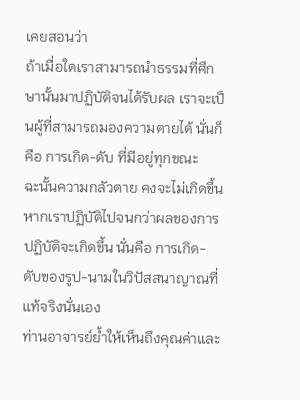เคยสอนว่า
ถ้าเมื่อใดเราสามารถนำธรรมที่ศึกษานั้นมาปฏิบัติจนได้รับผล เราจะเป็นผู้ที่สามารถมองความตายได้ นั่นก็คือ การเกิด-ดับ ที่มีอยู่ทุกขณะ
ฉะนั้นความกลัวตาย คงจะไม่เกิดขึ้น หากเราปฏิบัติไปจนกว่าผลของการปฏิบัติจะเกิดขึ้น นั่นคือ การเกิด-ดับของรูป-นามในวิปัสสนาญาณที่แท้จริงนั่นเอง
ท่านอาจารย์ย้ำให้เห็นถึงคุณค่าและ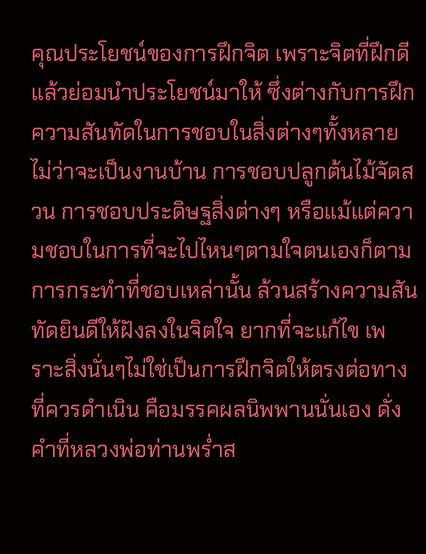คุณประโยชน์ของการฝึกจิต เพราะจิตที่ฝึกดีแล้วย่อมนำประโยชน์มาให้ ซึ่งต่างกับการฝึกความสันทัดในการชอบในสิ่งต่างๆทั้งหลาย ไม่ว่าจะเป็นงานบ้าน การชอบปลูกต้นไม้จัดสวน การชอบประดิษฐสิ่งต่างๆ หรือแม้แต่ความชอบในการที่จะไปไหนๆตามใจตนเองก็ตาม การกระทำที่ชอบเหล่านั้น ล้วนสร้างความสันทัดยินดีให้ฝังลงในจิตใจ ยากที่จะแก้ไข เพราะสิ่งนั่นๆไม่ใช่เป็นการฝึกจิตให้ตรงต่อทางที่ควรดำเนิน คือมรรคผลนิพพานนั่นเอง ดั่งคำที่หลวงพ่อท่านพร่ำส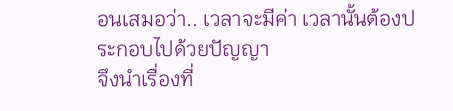อนเสมอว่า.. เวลาจะมีค่า เวลานั้นต้องประกอบไปด้วยปัญญา
จึงนำเรื่องที่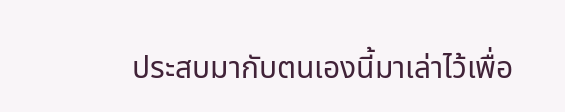ประสบมากับตนเองนี้มาเล่าไว้เพื่อ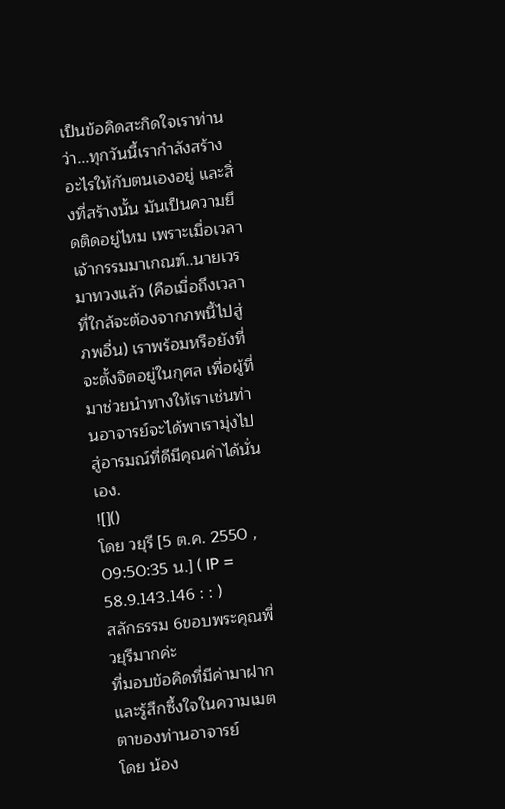เป็นข้อคิดสะกิดใจเราท่านว่า...ทุกวันนี้เรากำลังสร้างอะไรให้กับตนเองอยู่ และสิ่งที่สร้างนั้น มันเป็นความยึดติดอยู่ไหม เพราะเมื่อเวลาเจ้ากรรมมาเกณฑ์..นายเวรมาทวงแล้ว (คือเมื่อถึงเวลาที่ใกล้จะต้องจากภพนี้ไปสู่ภพอื่น) เราพร้อมหรือยังที่จะตั้งจิตอยู่ในกุศล เพื่อผู้ที่มาช่วยนำทางให้เราเช่นท่านอาจารย์จะได้พาเรามุ่งไปสู่อารมณ์ที่ดีมีคุณค่าได้นั่นเอง.
![]()
โดย วยุรี [5 ต.ค. 2550 , 09:50:35 น.] ( IP = 58.9.143.146 : : )
สลักธรรม 6ขอบพระคุณพี่วยุรีมากค่ะ
ที่มอบข้อคิดที่มีค่ามาฝาก
และรู้สึกซึ้งใจในความเมตตาของท่านอาจารย์
โดย น้อง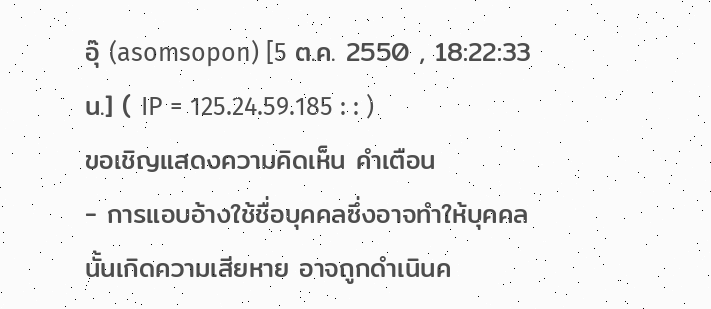อุ๊ (asomsopon) [5 ต.ค. 2550 , 18:22:33 น.] ( IP = 125.24.59.185 : : )
ขอเชิญแสดงความคิดเห็น คำเตือน
- การแอบอ้างใช้ชื่อบุคคลซึ่งอาจทำให้บุคคลนั้นเกิดความเสียหาย อาจถูกดำเนินค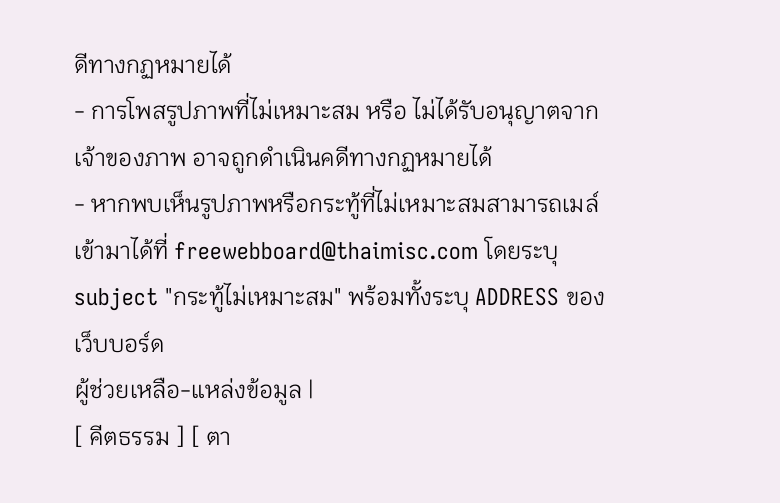ดีทางกฏหมายได้
- การโพสรูปภาพที่ไม่เหมาะสม หรือ ไม่ได้รับอนุญาตจากเจ้าของภาพ อาจถูกดำเนินคดีทางกฏหมายได้
- หากพบเห็นรูปภาพหรือกระทู้ที่ไม่เหมาะสมสามารถเมล์เข้ามาได้ที่ freewebboard@thaimisc.com โดยระบุ subject "กระทู้ไม่เหมาะสม" พร้อมทั้งระบุ ADDRESS ของเว็บบอร์ด
ผู้ช่วยเหลือ-แหล่งข้อมูล |
[ คีตธรรม ] [ ตา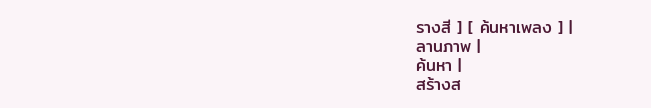รางสี ] [ ค้นหาเพลง ] |
ลานภาพ |
ค้นหา |
สร้างส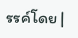รรค์โดย |